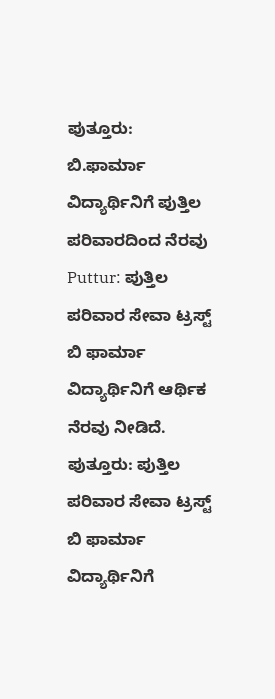ಪುತ್ತೂರು: ಬಿ.ಫಾರ್ಮಾ ವಿದ್ಯಾರ್ಥಿನಿಗೆ ಪುತ್ತಿಲ ಪರಿವಾರದಿಂದ ನೆರವು
Puttur: ಪುತ್ತಿಲ ಪರಿವಾರ ಸೇವಾ ಟ್ರಸ್ಟ್ ಬಿ ಫಾರ್ಮಾ ವಿದ್ಯಾರ್ಥಿನಿಗೆ ಆರ್ಥಿಕ ನೆರವು ನೀಡಿದೆ.
ಪುತ್ತೂರು: ಪುತ್ತಿಲ ಪರಿವಾರ ಸೇವಾ ಟ್ರಸ್ಟ್ ಬಿ ಫಾರ್ಮಾ ವಿದ್ಯಾರ್ಥಿನಿಗೆ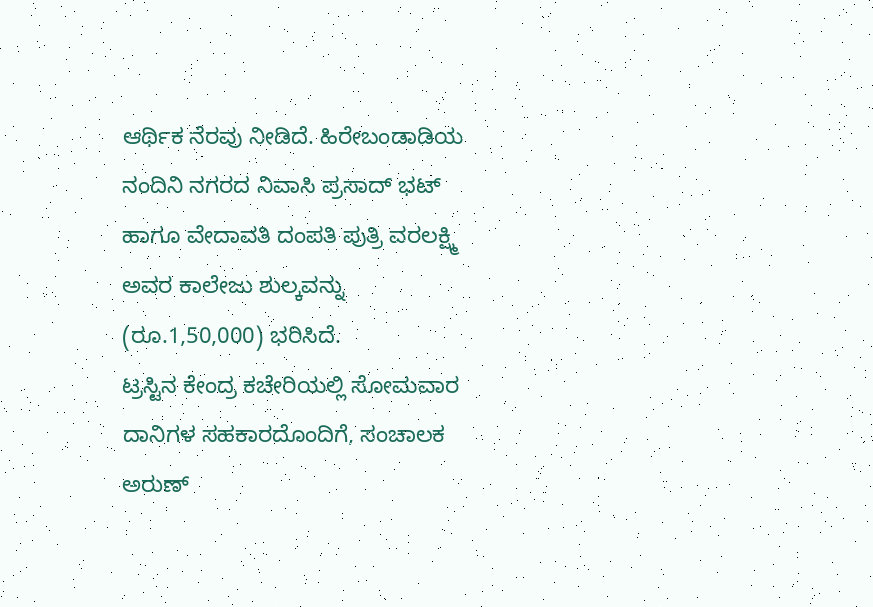ಆರ್ಥಿಕ ನೆರವು ನೀಡಿದೆ. ಹಿರೇಬಂಡಾಡಿಯ ನಂದಿನಿ ನಗರದ ನಿವಾಸಿ ಪ್ರಸಾದ್ ಭಟ್ ಹಾಗೂ ವೇದಾವತಿ ದಂಪತಿ ಪುತ್ರಿ ವರಲಕ್ಷ್ಮಿ ಅವರ ಕಾಲೇಜು ಶುಲ್ಕವನ್ನು (ರೂ.1,50,000) ಭರಿಸಿದೆ.
ಟ್ರಸ್ಟಿನ ಕೇಂದ್ರ ಕಚೇರಿಯಲ್ಲಿ ಸೋಮವಾರ ದಾನಿಗಳ ಸಹಕಾರದೊಂದಿಗೆ, ಸಂಚಾಲಕ ಅರುಣ್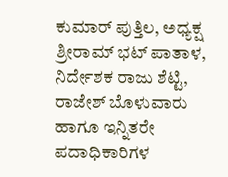ಕುಮಾರ್ ಪುತ್ತಿಲ, ಅಧ್ಯಕ್ಷ ಶ್ರೀರಾಮ್ ಭಟ್ ಪಾತಾಳ, ನಿರ್ದೇಶಕ ರಾಜು ಶೆಟ್ಟಿ, ರಾಜೇಶ್ ಬೊಳುವಾರು ಹಾಗೂ ಇನ್ನಿತರೇ ಪದಾಧಿಕಾರಿಗಳ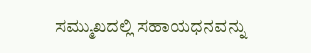ಸಮ್ಮುಖದಲ್ಲಿ ಸಹಾಯಧನವನ್ನು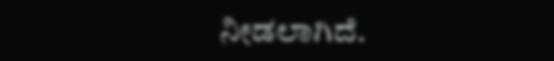ನೀಡಲಾಗಿದೆ.